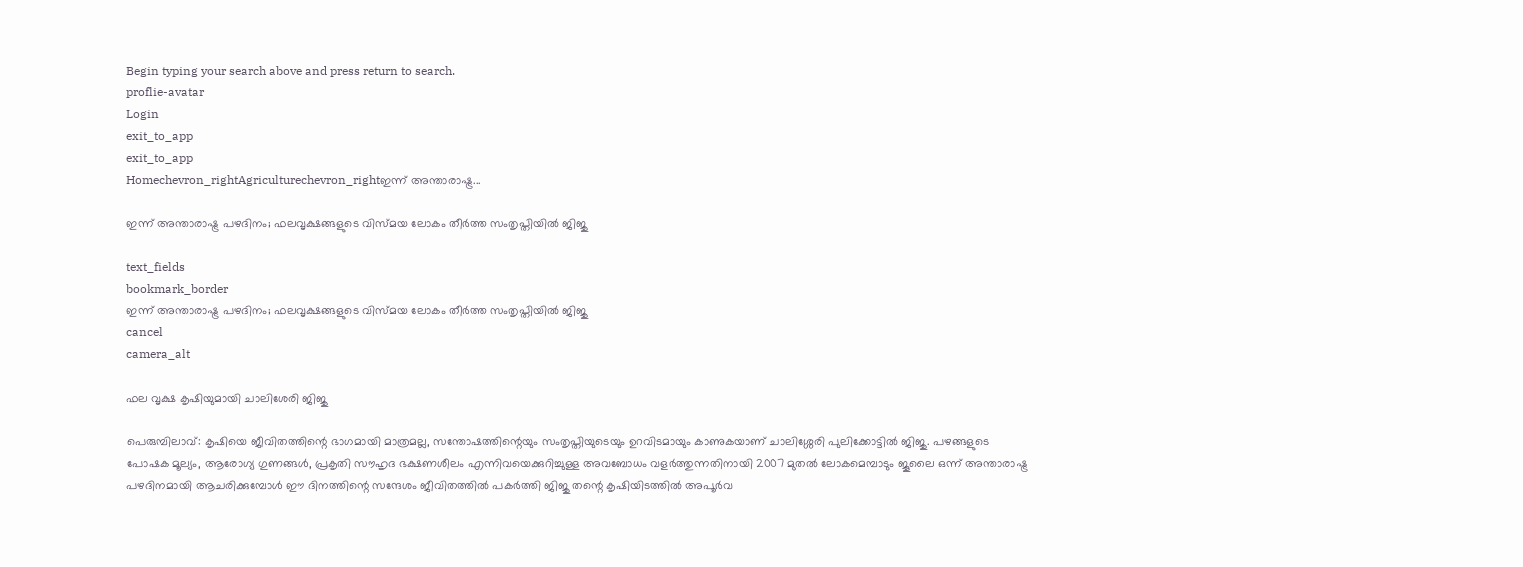Begin typing your search above and press return to search.
proflie-avatar
Login
exit_to_app
exit_to_app
Homechevron_rightAgriculturechevron_rightഇന്ന് അന്താരാഷ്ട്ര...

ഇന്ന് അന്താരാഷ്ട്ര പഴദിനം; ഫലവൃക്ഷങ്ങളുടെ വിസ്മയ ലോകം തീർത്ത സംതൃപ്തിയിൽ ജിജു

text_fields
bookmark_border
ഇന്ന് അന്താരാഷ്ട്ര പഴദിനം; ഫലവൃക്ഷങ്ങളുടെ വിസ്മയ ലോകം തീർത്ത സംതൃപ്തിയിൽ ജിജു
cancel
camera_alt

ഫല വൃക്ഷ കൃഷിയുമായി ചാലിശേരി ജിജു

പെരുമ്പിലാവ്: കൃഷിയെ ജീവിതത്തിന്റെ ഭാഗമായി മാത്രമല്ല, സന്തോഷത്തിന്റെയും സംതൃപ്തിയുടെയും ഉറവിടമായും കാണുകയാണ് ചാലിശ്ശേരി പുലിക്കോട്ടിൽ ജിജു. പഴങ്ങളുടെ പോഷക മൂല്യം, ആരോഗ്യ ഗുണങ്ങൾ, പ്രകൃതി സൗഹൃദ ഭക്ഷണശീലം എന്നിവയെക്കുറിച്ചുള്ള അവബോധം വളർത്തുന്നതിനായി 2007 മുതൽ ലോകമെമ്പാടും ജൂലൈ ഒന്ന് അന്താരാഷ്ട്ര പഴദിനമായി ആചരിക്കുമ്പോൾ ഈ ദിനത്തിന്റെ സന്ദേശം ജീവിതത്തിൽ പകർത്തി ജിജു തന്റെ കൃഷിയിടത്തിൽ അപൂർവ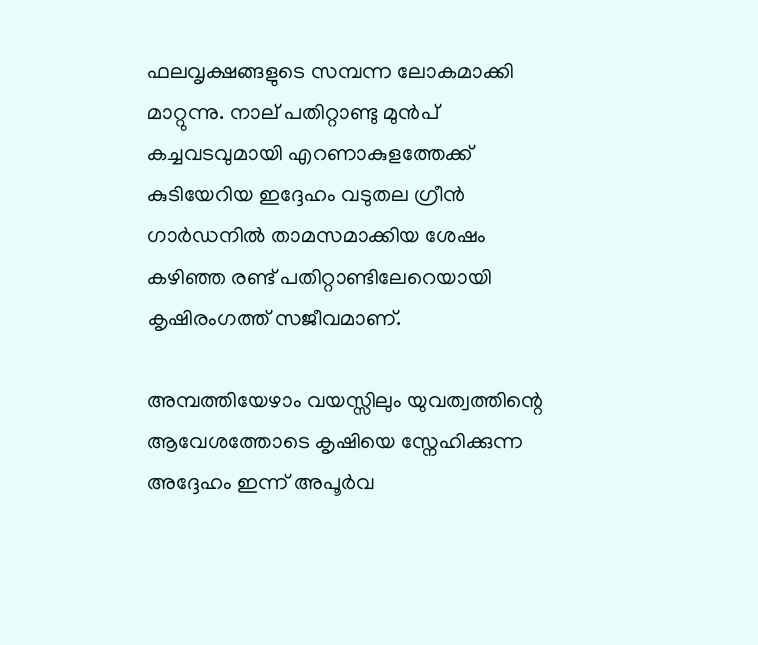ഫലവൃക്ഷങ്ങളുടെ സമ്പന്ന ലോകമാക്കി മാറ്റുന്നു. നാല് പതിറ്റാണ്ടു മുൻപ് കച്ചവടവുമായി എറണാകുളത്തേക്ക് കുടിയേറിയ ഇദ്ദേഹം വടുതല ഗ്രീൻ ഗാർഡനിൽ താമസമാക്കിയ ശേഷം കഴിഞ്ഞ രണ്ട് പതിറ്റാണ്ടിലേറെയായി കൃഷിരംഗത്ത് സജീവമാണ്.

അമ്പത്തിയേഴാം വയസ്സിലും യുവത്വത്തിന്റെ ആവേശത്തോടെ കൃഷിയെ സ്നേഹിക്കുന്ന അദ്ദേഹം ഇന്ന് അപൂർവ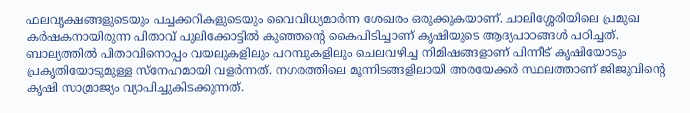ഫലവൃക്ഷങ്ങളുടെയും പച്ചക്കറികളുടെയും വൈവിധ്യമാർന്ന ശേഖരം ഒരുക്കുകയാണ്. ചാലിശ്ശേരിയിലെ പ്രമുഖ കർഷകനായിരുന്ന പിതാവ് പുലിക്കോട്ടിൽ കുഞ്ഞന്റെ കൈപിടിച്ചാണ് കൃഷിയുടെ ആദ്യപാഠങ്ങൾ പഠിച്ചത്. ബാല്യത്തിൽ പിതാവിനൊപ്പം വയലുകളിലും പറമ്പുകളിലും ചെലവഴിച്ച നിമിഷങ്ങളാണ് പിന്നീട് കൃഷിയോടും പ്രകൃതിയോടുമുള്ള സ്നേഹമായി വളർന്നത്. നഗരത്തിലെ മൂന്നിടങ്ങളിലായി അരയേക്കർ സ്ഥലത്താണ് ജിജുവിന്റെ കൃഷി സാമ്രാജ്യം വ്യാപിച്ചുകിടക്കുന്നത്.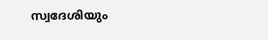സ്വദേശിയും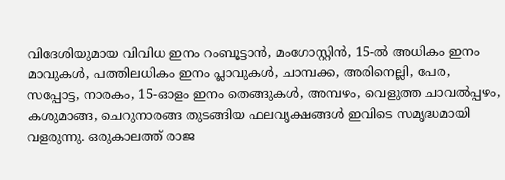വിദേശിയുമായ വിവിധ ഇനം റംബൂട്ടാൻ, മംഗോസ്റ്റിൻ, 15-ൽ അധികം ഇനം മാവുകൾ, പത്തിലധികം ഇനം പ്ലാവുകൾ, ചാമ്പക്ക, അരിനെല്ലി, പേര, സപ്പോട്ട, നാരകം, 15-ഓളം ഇനം തെങ്ങുകൾ, അമ്പഴം, വെളുത്ത ചാവൽപ്പഴം, കശുമാങ്ങ, ചെറുനാരങ്ങ തുടങ്ങിയ ഫലവൃക്ഷങ്ങൾ ഇവിടെ സമൃദ്ധമായി വളരുന്നു. ഒരുകാലത്ത് രാജ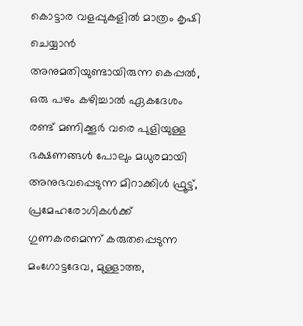കൊട്ടാര വളപ്പുകളിൽ മാത്രം കൃഷി ചെയ്യാൻ അനുമതിയുണ്ടായിരുന്ന കെപ്പൽ, ഒരു പഴം കഴിച്ചാൽ ഏകദേശം രണ്ട് മണിക്കൂർ വരെ പുളിയുള്ള ഭക്ഷണങ്ങൾ പോലും മധുരമായി അനുഭവപ്പെടുന്ന മിറാക്കിൾ ഫ്രൂട്ട്, പ്രമേഹരോഗികൾക്ക് ഗുണകരമെന്ന് കരുതപ്പെടുന്ന മംഗോട്ടദേവ, മുള്ളാത്ത,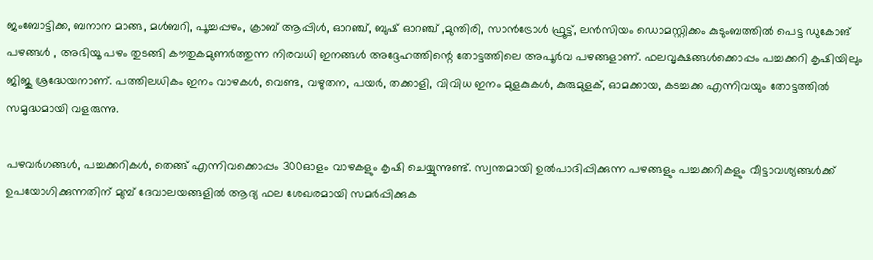ജംബോട്ടിക്ക, ബനാന മാങ്ങ, മൾബറി, പൂച്ചപ്പഴം, ക്രാബ് ആപ്പിൾ, ഓറഞ്ച്, ബുഷ് ഓറഞ്ച് ,മുന്തിരി, സാൻട്രോൾ ഫ്രൂട്ട്, ലൻസിയം ഡൊമസ്റ്റിക്കം കുടുംബത്തിൽ പെട്ട ഡുകോങ് പഴങ്ങൾ , അഭിയൂ പഴം തുടങ്ങി കൗതുകമുണർത്തുന്ന നിരവധി ഇനങ്ങൾ അദ്ദേഹത്തിന്റെ തോട്ടത്തിലെ അപൂർവ പഴങ്ങളാണ്. ഫലവൃക്ഷങ്ങൾക്കൊപ്പം പച്ചക്കറി കൃഷിയിലും ജിജു ശ്രദ്ധേയനാണ്. പത്തിലധികം ഇനം വാഴകൾ, വെണ്ട, വഴുതന, പയർ, തക്കാളി, വിവിധ ഇനം മുളകുകൾ, കുരുമുളക്, ഓമക്കായ, കടച്ചക്ക എന്നിവയും തോട്ടത്തിൽ സമൃദ്ധമായി വളരുന്നു.

പഴവർഗങ്ങൾ, പച്ചക്കറികൾ, തെങ്ങ് എന്നിവക്കൊപ്പം 300ഓളം വാഴകളും കൃഷി ചെയ്യുന്നുണ്ട്. സ്വന്തമായി ഉൽപാദിപ്പിക്കുന്ന പഴങ്ങളും പച്ചക്കറികളും വീട്ടാവശ്യങ്ങൾക്ക് ഉപയോഗിക്കുന്നതിന് മുമ്പ് ദേവാലയങ്ങളിൽ ആദ്യ ഫല ശേഖരമായി സമർപ്പിക്കുക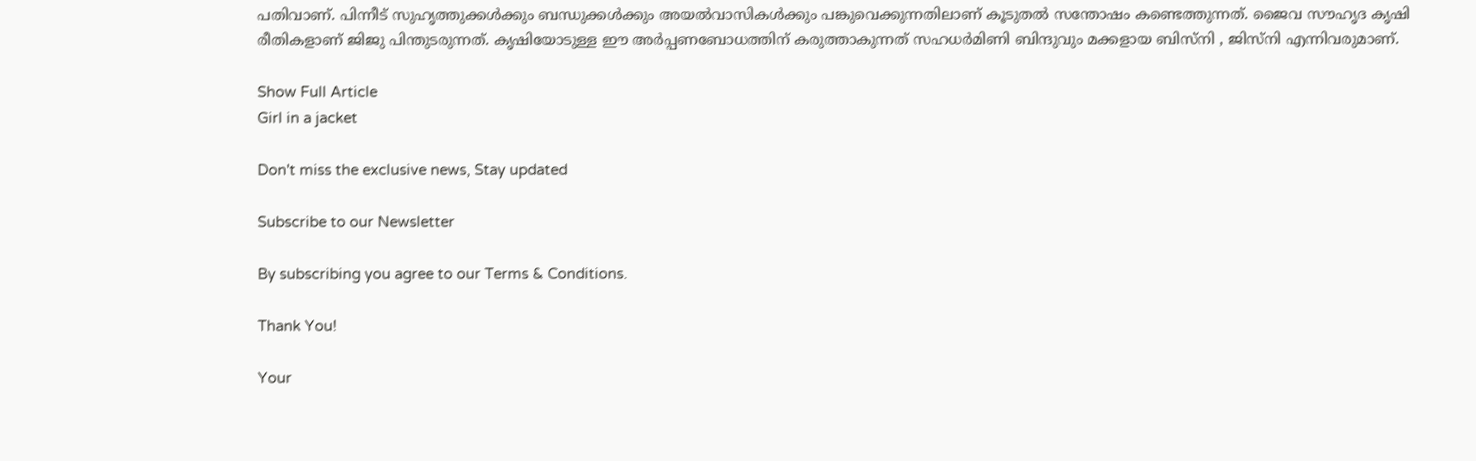പതിവാണ്. പിന്നീട് സുഹൃത്തുക്കൾക്കും ബന്ധുക്കൾക്കും അയൽവാസികൾക്കും പങ്കുവെക്കുന്നതിലാണ് കൂടുതൽ സന്തോഷം കണ്ടെത്തുന്നത്. ജൈവ സൗഹൃദ കൃഷി രീതികളാണ് ജിജു പിന്തുടരുന്നത്. കൃഷിയോടുള്ള ഈ അർപ്പണബോധത്തിന് കരുത്താകുന്നത് സഹധർമിണി ബിന്ദുവും മക്കളായ ബിസ്‌നി , ജിസ്നി എന്നിവരുമാണ്.

Show Full Article
Girl in a jacket

Don't miss the exclusive news, Stay updated

Subscribe to our Newsletter

By subscribing you agree to our Terms & Conditions.

Thank You!

Your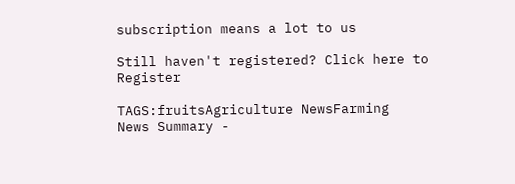subscription means a lot to us

Still haven't registered? Click here to Register

TAGS:fruitsAgriculture NewsFarming
News Summary -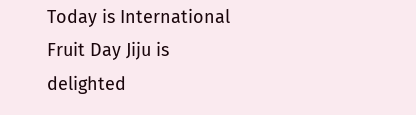Today is International Fruit Day Jiju is delighted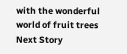with the wonderful world of fruit trees
Next Story